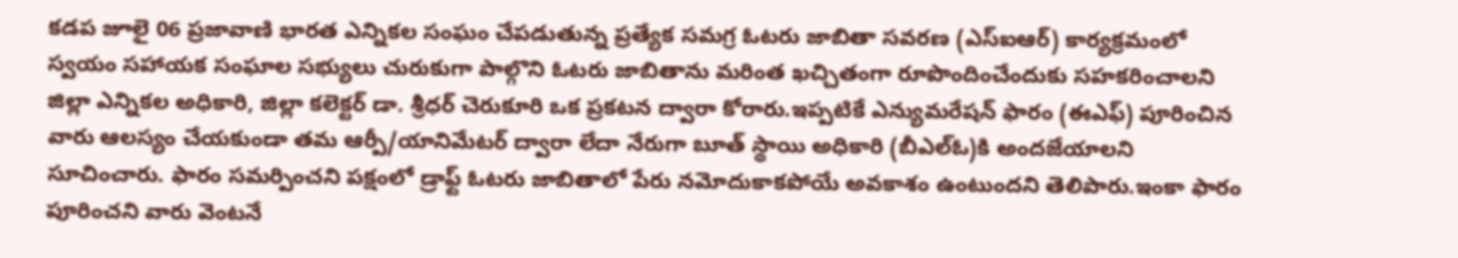కడప జూలై 06 ప్రజావాణి భారత ఎన్నికల సంఘం చేపడుతున్న ప్రత్యేక సమగ్ర ఓటరు జాబితా సవరణ (ఎస్ఐఆర్) కార్యక్రమంలో స్వయం సహాయక సంఘాల సభ్యులు చురుకుగా పాల్గొని ఓటరు జాబితాను మరింత ఖచ్చితంగా రూపొందించేందుకు సహకరించాలని జిల్లా ఎన్నికల అధికారి, జిల్లా కలెక్టర్ డా. శ్రీధర్ చెరుకూరి ఒక ప్రకటన ద్వారా కోరారు.ఇప్పటికే ఎన్యుమరేషన్ ఫారం (ఈఎఫ్) పూరించిన వారు ఆలస్యం చేయకుండా తమ ఆర్పీ/యానిమేటర్ ద్వారా లేదా నేరుగా బూత్ స్థాయి అధికారి (బీఎల్ఓ)కి అందజేయాలని సూచించారు. ఫారం సమర్పించని పక్షంలో డ్రాఫ్ట్ ఓటరు జాబితాలో పేరు నమోదుకాకపోయే అవకాశం ఉంటుందని తెలిపారు.ఇంకా ఫారం పూరించని వారు వెంటనే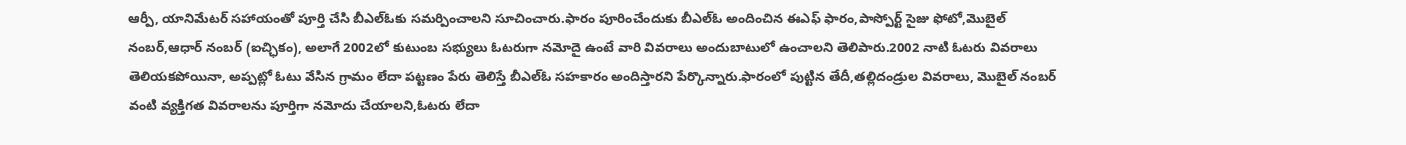ఆర్పీ, యానిమేటర్ సహాయంతో పూర్తి చేసి బీఎల్ఓకు సమర్పించాలని సూచించారు.ఫారం పూరించేందుకు బీఎల్ఓ అందించిన ఈఎఫ్ ఫారం,పాస్పోర్ట్ సైజు ఫోటో,మొబైల్ నంబర్,ఆధార్ నంబర్ (ఐచ్ఛికం), అలాగే 2002లో కుటుంబ సభ్యులు ఓటరుగా నమోదై ఉంటే వారి వివరాలు అందుబాటులో ఉంచాలని తెలిపారు.2002 నాటి ఓటరు వివరాలు తెలియకపోయినా, అప్పట్లో ఓటు వేసిన గ్రామం లేదా పట్టణం పేరు తెలిస్తే బీఎల్ఓ సహకారం అందిస్తారని పేర్కొన్నారు.ఫారంలో పుట్టిన తేదీ,తల్లిదండ్రుల వివరాలు, మొబైల్ నంబర్ వంటి వ్యక్తిగత వివరాలను పూర్తిగా నమోదు చేయాలని,ఓటరు లేదా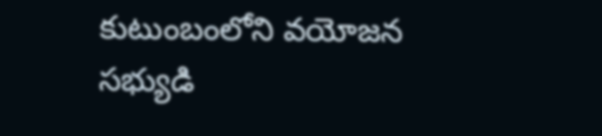కుటుంబంలోని వయోజన సభ్యుడి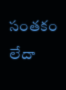సంతకం లేదా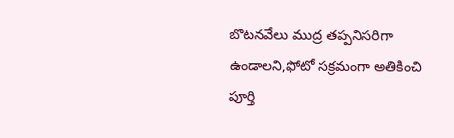బొటనవేలు ముద్ర తప్పనిసరిగా ఉండాలని,ఫోటో సక్రమంగా అతికించి పూర్తి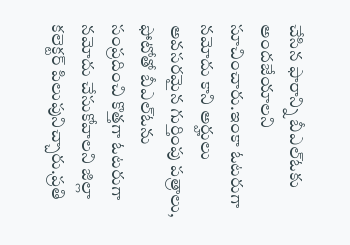చేసిన ఫారాన్ని బీఎల్ఓకు అందజేయాలని సూచించారు.ఇంకా ఓటరుగా నమోదు కాని అర్హులు అవసరమైన గుర్తింపు పత్రాలు, ఫోటోతో బీఎల్ఓను సంప్రదించి కొత్తగా ఓటరుగా నమోదు చేసుకోవాలని జిల్లా కలెక్టర్ పిలుపునిచ్చారు.ప్రతి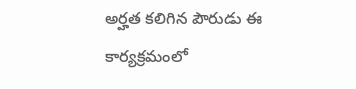అర్హత కలిగిన పౌరుడు ఈ కార్యక్రమంలో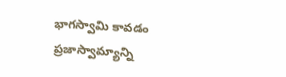భాగస్వామి కావడం ప్రజాస్వామ్యాన్ని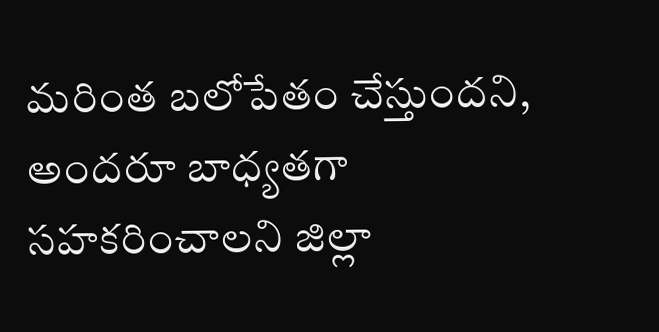మరింత బలోపేతం చేస్తుందని, అందరూ బాధ్యతగా సహకరించాలని జిల్లా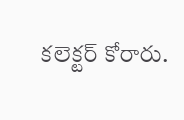కలెక్టర్ కోరారు.